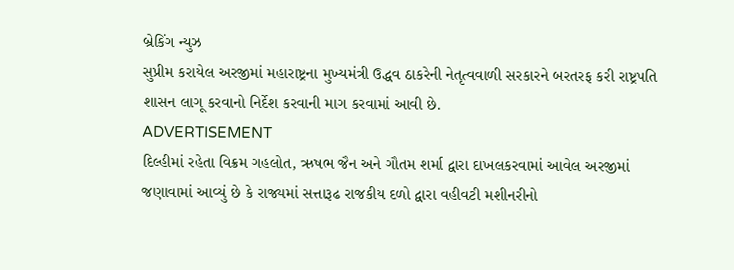બ્રેકિંગ ન્યુઝ
સુપ્રીમ કરાયેલ અરજીમાં મહારાષ્ટ્રના મુખ્યમંત્રી ઉદ્ધવ ઠાકરેની નેતૃત્વવાળી સરકારને બરતરફ કરી રાષ્ટ્રપતિ શાસન લાગૂ કરવાનો નિર્દેશ કરવાની માગ કરવામાં આવી છે.
ADVERTISEMENT
દિલ્હીમાં રહેતા વિક્રમ ગહલોત, ઋષભ જૈન અને ગૌતમ શર્મા દ્વારા દાખલકરવામાં આવેલ અરજીમાં જણાવામાં આવ્યું છે કે રાજ્યમાં સત્તારૂઢ રાજકીય દળો દ્વારા વહીવટી મશીનરીનો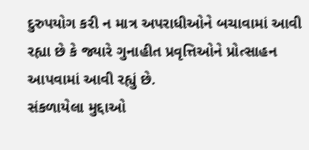દુરુપયોગ કરી ન માત્ર અપરાધીઓને બચાવામાં આવી રહ્યા છે કે જ્યારે ગુનાહીત પ્રવૃત્તિઓને પ્રોત્સાહન આપવામાં આવી રહ્યું છે.
સંકળાયેલા મુદ્દાઓ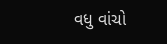વધુ વાંચો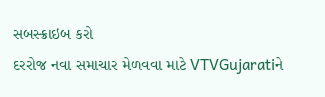સબસ્ક્રાઇબ કરો
દરરોજ નવા સમાચાર મેળવવા માટે VTVGujaratiને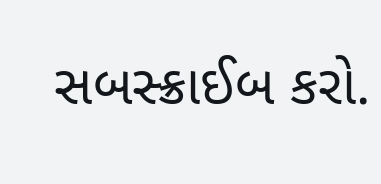સબસ્ક્રાઈબ કરો.